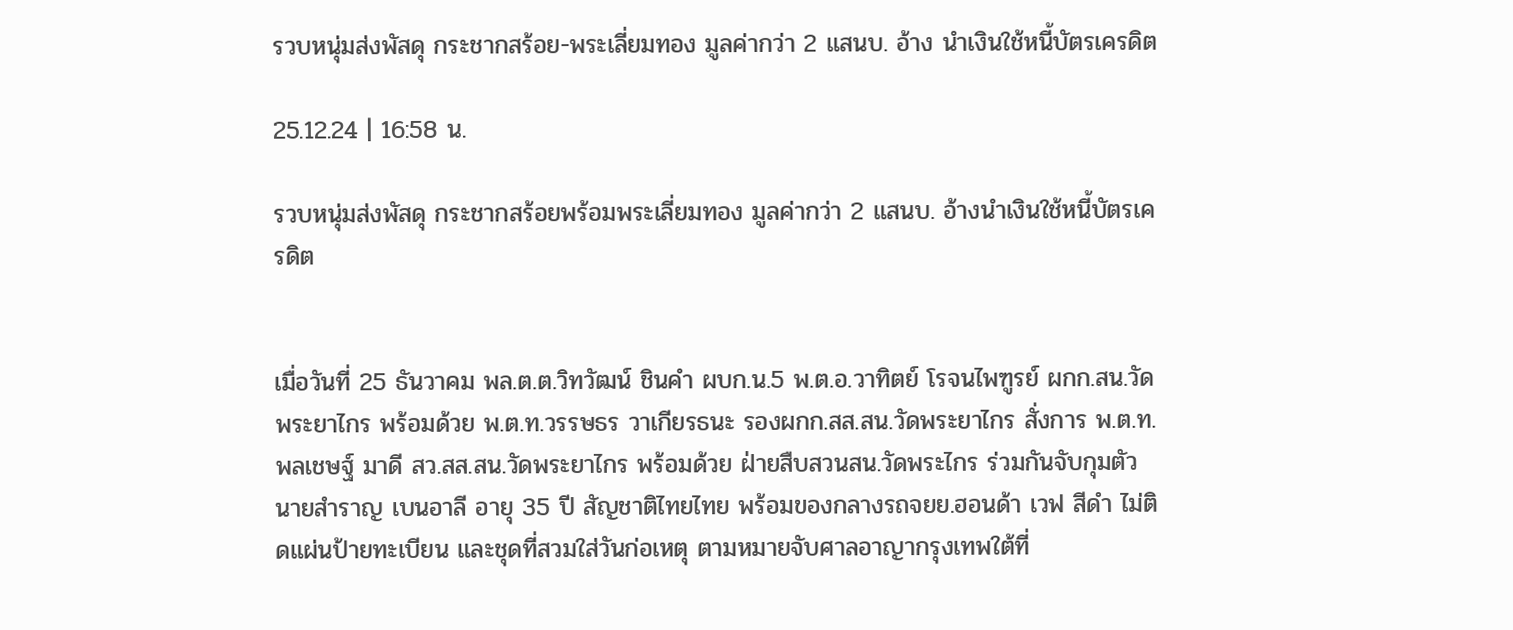รวบหนุ่มส่งพัสดุ กระชากสร้อย-พระเลี่ยมทอง มูลค่ากว่า 2 แสนบ. อ้าง นำเงินใช้หนี้บัตรเครดิต

25.12.24 | 16:58 น.

รวบหนุ่มส่งพัสดุ กระชากสร้อยพร้อมพระเลี่ยมทอง มูลค่ากว่า 2 แสนบ. อ้างนำเงินใช้หนี้บัตรเครดิต


เมื่อวันที่ 25 ธันวาคม พล.ต.ต.วิทวัฒน์ ชินคํา ผบก.น.5 พ.ต.อ.วาทิตย์ โรจนไพฑูรย์ ผกก.สน.วัดพระยาไกร พร้อมด้วย พ.ต.ท.วรรษธร วาเกียรธนะ รองผกก.สส.สน.วัดพระยาไกร สั่งการ พ.ต.ท.พลเชษฐ์ มาดี สว.สส.สน.วัดพระยาไกร พร้อมด้วย ฝ่ายสืบสวนสน.วัดพระไกร ร่วมกันจับกุมตัว นายสำราญ เบนอาลี อายุ 35 ปี สัญชาติไทยไทย พร้อมของกลางรถจยย.ฮอนด้า เวฟ สีดำ ไม่ติดแผ่นป้ายทะเบียน และชุดที่สวมใส่วันก่อเหตุ ตามหมายจับศาลอาญากรุงเทพใต้ที่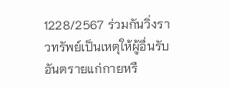1228/2567 ร่วมกันวิ่งราวทรัพย์เป็นเหตุให้ผู้อื่นรับอันตรายแก่กายหรื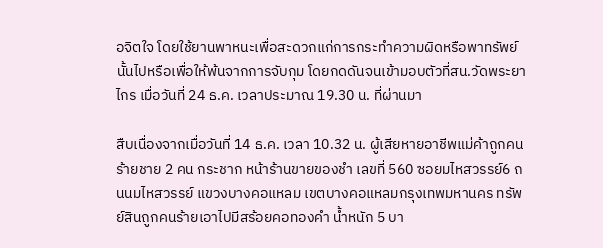อจิตใจ โดยใช้ยานพาหนะเพื่อสะดวกแก่การกระทำความผิดหรือพาทรัพย์นั้นไปหรือเพื่อให้พ้นจากการจับกุม โดยกดดันจนเข้ามอบตัวที่สน.วัดพระยาไกร เมื่อวันที่ 24 ธ.ค. เวลาประมาณ 19.30 น. ที่ผ่านมา

สืบเนื่องจากเมื่อวันที่ 14 ธ.ค. เวลา 10.32 น. ผู้เสียหายอาชีพแม่ค้าถูกคนร้ายชาย 2 คน กระชาก หน้าร้านขายของชำ เลขที่ 560 ซอยมไหสวรรย์6 ถนนมไหสวรรย์ แขวงบางคอแหลม เขตบางคอแหลมกรุงเทพมหานคร ทรัพย์สินถูกคนร้ายเอาไปมีสร้อยคอทองคำ น้ำหนัก 5 บา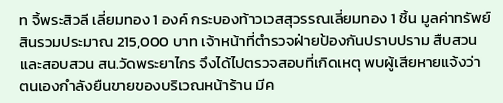ท จิ้พระสิวลี เลี่ยมทอง 1 องค์ กระบองท้าวเวสสุวรรณเลี่ยมทอง 1 ชิ้น มูลค่าทรัพย์สินรวมประมาณ 215,000 บาท เจ้าหน้าที่ตำรวจฝ่ายป้องกันปราบปราม สืบสวน และสอบสวน สน.วัดพระยาไกร จึงได้ไปตรวจสอบที่เกิดเหตุ พบผู้เสียหายแจ้งว่า ตนเองกำลังยืนขายของบริเวณหน้าร้าน มีค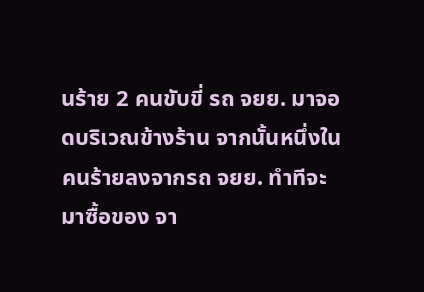นร้าย 2 คนขับขี่ รถ จยย. มาจอดบริเวณข้างร้าน จากนั้นหนึ่งในคนร้ายลงจากรถ จยย. ทำทีจะมาซื้อของ จา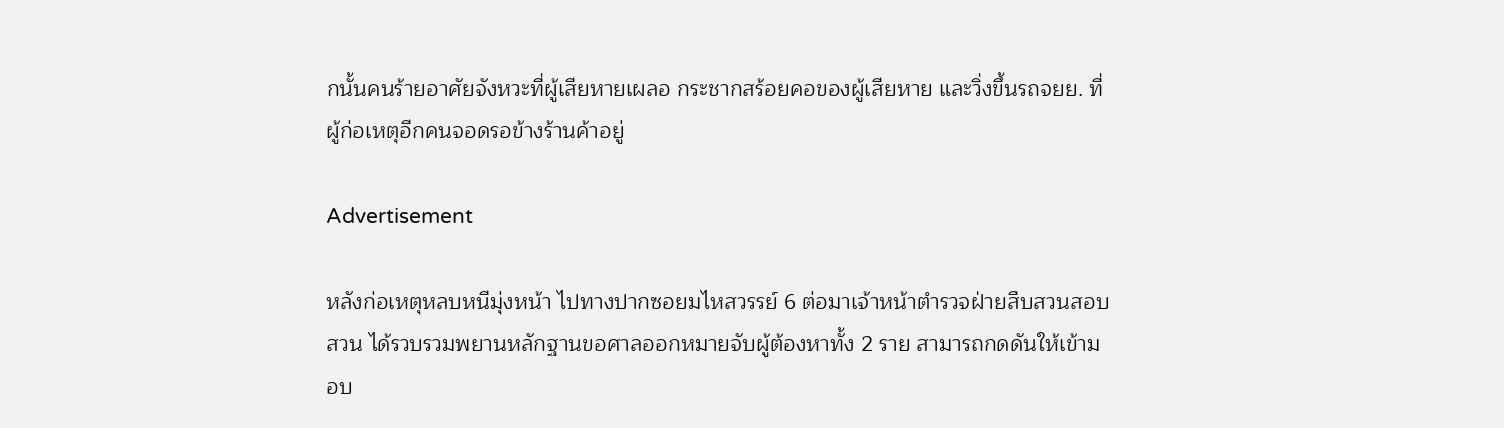กนั้นคนร้ายอาศัยจังหวะที่ผู้เสียหายเผลอ กระชากสร้อยคอของผู้เสียหาย และวิ่งขึ้นรถจยย. ที่ผู้ก่อเหตุอีกคนจอดรอข้างร้านค้าอยู่

Advertisement

หลังก่อเหตุหลบหนีมุ่งหน้า ไปทางปากซอยมไหสวรรย์ 6 ต่อมาเจ้าหน้าตำรวจฝ่ายสืบสวนสอบสวน ได้รวบรวมพยานหลักฐานขอศาลออกหมายจับผู้ต้องหาทั้ง 2 ราย สามารถกดดันให้เข้ามอบ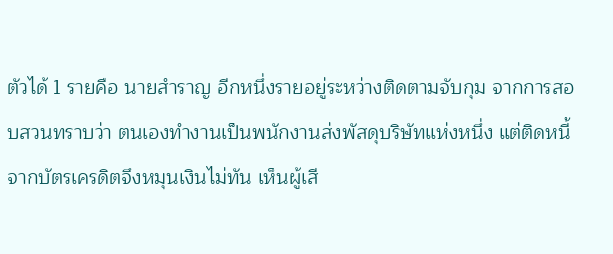ตัวได้ 1 รายคือ นายสำราญ อีกหนึ่งรายอยู่ระหว่างติดตามจับกุม จากการสอบสวนทราบว่า ตนเองทำงานเป็นพนักงานส่งพัสดุบริษัทแห่งหนึ่ง แต่ติดหนี้จากบัตรเครดิตจึงหมุนเงินไม่ทัน เห็นผู้เสี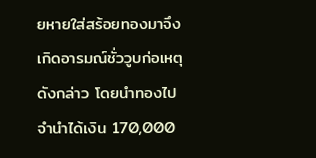ยหายใส่สร้อยทองมาจึงเกิดอารมณ์ชั่ววูบก่อเหตุดังกล่าว โดยนำทองไปจำนำได้เงิน 170,000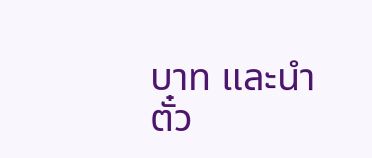บาท และนำตั๋ว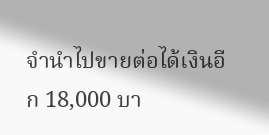จำนำไปขายต่อได้เงินอีก 18,000 บา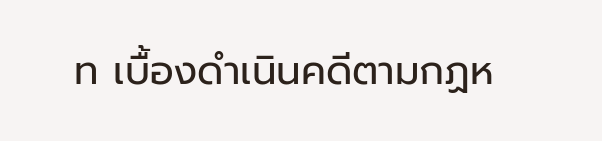ท เบื้องดำเนินคดีตามกฏห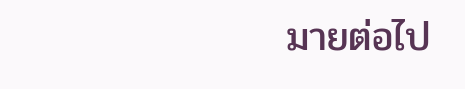มายต่อไป